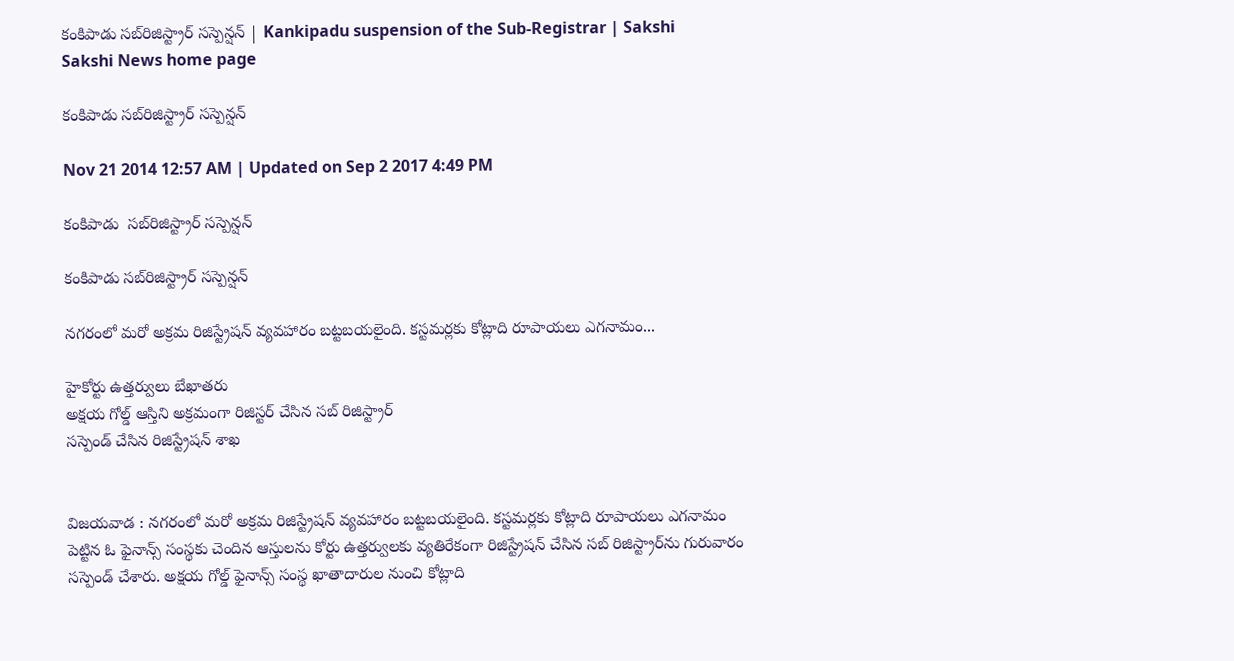కంకిపాడు సబ్‌రిజిస్ట్రార్ సస్పెన్షన్ | Kankipadu suspension of the Sub-Registrar | Sakshi
Sakshi News home page

కంకిపాడు సబ్‌రిజిస్ట్రార్ సస్పెన్షన్

Nov 21 2014 12:57 AM | Updated on Sep 2 2017 4:49 PM

కంకిపాడు  సబ్‌రిజిస్ట్రార్ సస్పెన్షన్

కంకిపాడు సబ్‌రిజిస్ట్రార్ సస్పెన్షన్

నగరంలో మరో అక్రమ రిజిస్ట్రేషన్ వ్యవహారం బట్టబయలైంది. కస్టమర్లకు కోట్లాది రూపాయలు ఎగనామం...

హైకోర్టు ఉత్తర్వులు బేఖాతరు
అక్షయ గోల్డ్ ఆస్తిని అక్రమంగా రిజిస్టర్ చేసిన సబ్ రిజిస్ట్రార్
సస్పెండ్ చేసిన రిజిస్ట్రేషన్ శాఖ


విజయవాడ : నగరంలో మరో అక్రమ రిజిస్ట్రేషన్ వ్యవహారం బట్టబయలైంది. కస్టమర్లకు కోట్లాది రూపాయలు ఎగనామం పెట్టిన ఓ ఫైనాన్స్ సంస్థకు చెందిన ఆస్తులను కోర్టు ఉత్తర్వులకు వ్యతిరేకంగా రిజిస్ట్రేషన్ చేసిన సబ్ రిజిస్ట్రార్‌ను గురువారం సస్పెండ్ చేశారు. అక్షయ గోల్డ్ ఫైనాన్స్ సంస్థ ఖాతాదారుల నుంచి కోట్లాది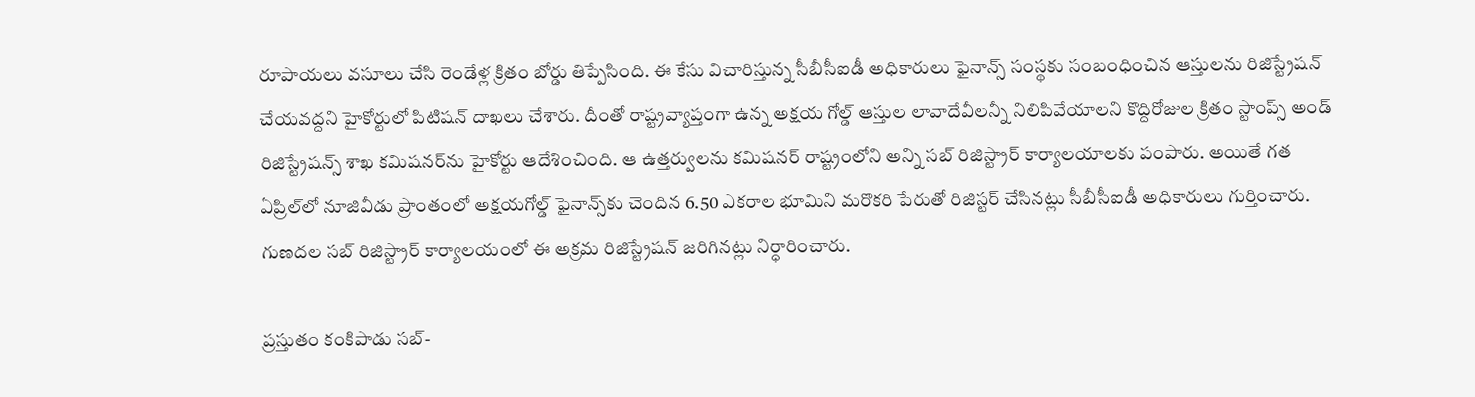రూపాయలు వసూలు చేసి రెండేళ్ల క్రితం బోర్డు తిప్పేసింది. ఈ కేసు విచారిస్తున్న సీబీసీఐడీ అధికారులు ఫైనాన్స్ సంస్థకు సంబంధించిన ఆస్తులను రిజిస్ట్రేషన్ చేయవద్దని హైకోర్టులో పిటిషన్ దాఖలు చేశారు. దీంతో రాష్ట్రవ్యాప్తంగా ఉన్న అక్షయ గోల్డ్ ఆస్తుల లావాదేవీలన్నీ నిలిపివేయాలని కొద్దిరోజుల క్రితం స్టాంప్స్ అండ్ రిజిస్ట్రేషన్స్ శాఖ కమిషనర్‌ను హైకోర్టు ఆదేశించింది. ఆ ఉత్తర్వులను కమిషనర్ రాష్ట్రంలోని అన్ని సబ్ రిజిస్ట్రార్ కార్యాలయాలకు పంపారు. అయితే గత ఏప్రిల్‌లో నూజివీడు ప్రాంతంలో అక్షయగోల్డ్ ఫైనాన్స్‌కు చెందిన 6.50 ఎకరాల భూమిని మరొకరి పేరుతో రిజిస్టర్ చేసినట్లు సీబీసీఐడీ అధికారులు గుర్తించారు. గుణదల సబ్ రిజిస్ట్రార్ కార్యాలయంలో ఈ అక్రమ రిజిస్ట్రేషన్ జరిగినట్లు నిర్ధారించారు.

ప్రస్తుతం కంకిపాడు సబ్-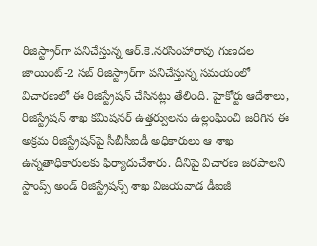రిజిస్ట్రార్‌గా పనిచేస్తున్న ఆర్.కె.నరసింహారావు గుణదల జాయింట్-2 సబ్ రిజిస్ట్రార్‌గా పనిచేస్తున్న సమయంలో విచారణలో ఈ రిజిస్ట్రేషన్ చేసినట్లు తేలింది. హైకోర్టు ఆదేశాలు,  రిజిస్ట్రేషన్ శాఖ కమిషనర్ ఉత్తర్వులను ఉల్లంఘించి జరిగిన ఈ అక్రమ రిజిస్ట్రేషన్‌పై సీబీసీఐడీ అధికారులు ఆ శాఖ ఉన్నతాధికారులకు ఫిర్యాదుచేశారు. దీనిపై విచారణ జరపాలని స్టాంప్స్ అండ్ రిజిస్ట్రేషన్స్ శాఖ విజయవాడ డీఐజీ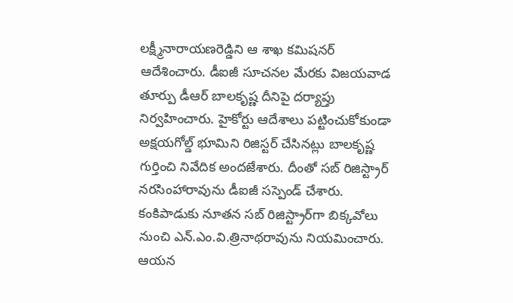లక్ష్మీనారాయణరెడ్డిని ఆ శాఖ కమిషనర్ ఆదేశించారు. డీఐజీ సూచనల మేరకు విజయవాడ తూర్పు డీఆర్ బాలకృష్ణ దీనిపై దర్యాప్తు నిర్వహించారు. హైకోర్టు ఆదేశాలు పట్టించుకోకుండా అక్షయగోల్డ్ భూమిని రిజిస్టర్ చేసినట్లు బాలకృష్ణ గుర్తించి నివేదిక అందజేశారు. దీంతో సబ్ రిజిస్ట్రార్ నరసింహారావును డీఐజీ సస్పెండ్ చేశారు. కంకిపాడుకు నూతన సబ్ రిజిస్ట్రార్‌గా బిక్కవోలు నుంచి ఎన్.ఎం.వి.త్రినాథరావును నియమించారు. ఆయన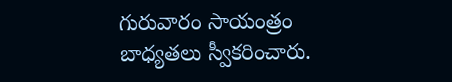గురువారం సాయంత్రం బాధ్యతలు స్వీకరించారు.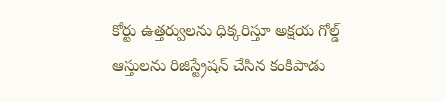కోర్టు ఉత్తర్వులను ధిక్కరిస్తూ అక్షయ గోల్డ్ ఆస్తులను రిజిస్ట్రేషన్ చేసిన కంకిపాడు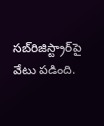సబ్‌రిజిస్ట్రార్‌పై వేటు పడింది.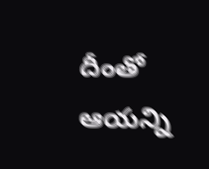దీంతో ఆయన్ని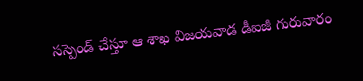సస్పెండ్ చేస్తూ ఆ శాఖ విజయవాడ డీఐజీ గురువారం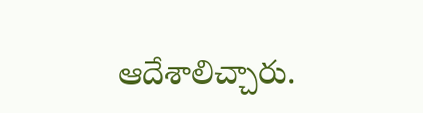ఆదేశాలిచ్చారు.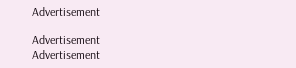Advertisement

Advertisement
Advertisement